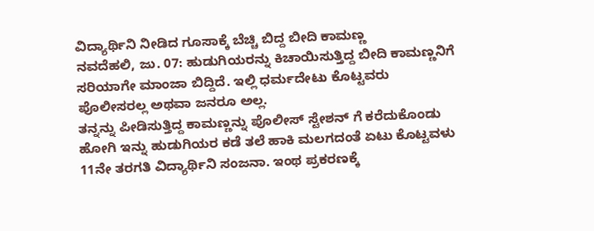ವಿದ್ಯಾರ್ಥಿನಿ ನೀಡಿದ ಗೂಸಾಕ್ಕೆ ಬೆಚ್ಚಿ ಬಿದ್ದ ಬೀದಿ ಕಾಮಣ್ಣ
ನವದೆಹಲಿ, ಜು. 07: ಹುಡುಗಿಯರನ್ನು ಕಿಚಾಯಿಸುತ್ತಿದ್ದ ಬೀದಿ ಕಾಮಣ್ಣನಿಗೆ ಸರಿಯಾಗೇ ಮಾಂಜಾ ಬಿದ್ದಿದೆ. ಇಲ್ಲಿ ಧರ್ಮದೇಟು ಕೊಟ್ಟವರು ಪೊಲೀಸರಲ್ಲ ಅಥವಾ ಜನರೂ ಅಲ್ಲ.
ತನ್ನನ್ನು ಪೀಡಿಸುತ್ತಿದ್ದ ಕಾಮಣ್ಣನ್ನು ಪೊಲೀಸ್ ಸ್ಟೇಶನ್ ಗೆ ಕರೆದುಕೊಂಡು ಹೋಗಿ ಇನ್ನು ಹುಡುಗಿಯರ ಕಡೆ ತಲೆ ಹಾಕಿ ಮಲಗದಂತೆ ಏಟು ಕೊಟ್ಟವಳು 11ನೇ ತರಗತಿ ವಿದ್ಯಾರ್ಥಿನಿ ಸಂಜನಾ. ಇಂಥ ಪ್ರಕರಣಕ್ಕೆ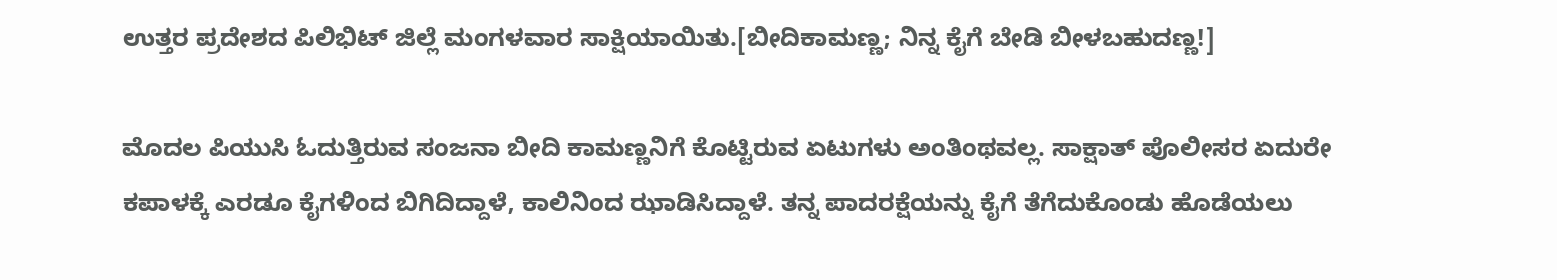ಉತ್ತರ ಪ್ರದೇಶದ ಪಿಲಿಭಿಟ್ ಜಿಲ್ಲೆ ಮಂಗಳವಾರ ಸಾಕ್ಷಿಯಾಯಿತು.[ಬೀದಿಕಾಮಣ್ಣ; ನಿನ್ನ ಕೈಗೆ ಬೇಡಿ ಬೀಳಬಹುದಣ್ಣ!]

ಮೊದಲ ಪಿಯುಸಿ ಓದುತ್ತಿರುವ ಸಂಜನಾ ಬೀದಿ ಕಾಮಣ್ಣನಿಗೆ ಕೊಟ್ಟಿರುವ ಏಟುಗಳು ಅಂತಿಂಥವಲ್ಲ. ಸಾಕ್ಷಾತ್ ಪೊಲೀಸರ ಏದುರೇ ಕಪಾಳಕ್ಕೆ ಎರಡೂ ಕೈಗಳಿಂದ ಬಿಗಿದಿದ್ದಾಳೆ, ಕಾಲಿನಿಂದ ಝಾಡಿಸಿದ್ದಾಳೆ. ತನ್ನ ಪಾದರಕ್ಷೆಯನ್ನು ಕೈಗೆ ತೆಗೆದುಕೊಂಡು ಹೊಡೆಯಲು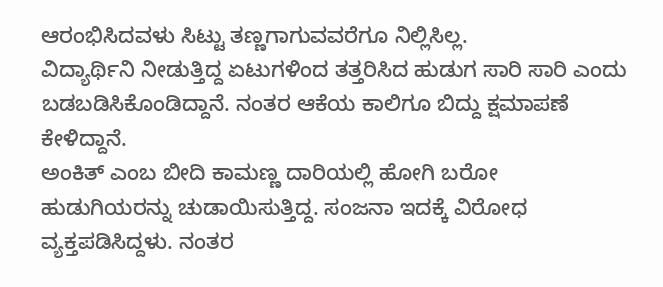ಆರಂಭಿಸಿದವಳು ಸಿಟ್ಟು ತಣ್ಣಗಾಗುವವರೆಗೂ ನಿಲ್ಲಿಸಿಲ್ಲ.
ವಿದ್ಯಾರ್ಥಿನಿ ನೀಡುತ್ತಿದ್ದ ಏಟುಗಳಿಂದ ತತ್ತರಿಸಿದ ಹುಡುಗ ಸಾರಿ ಸಾರಿ ಎಂದು ಬಡಬಡಿಸಿಕೊಂಡಿದ್ದಾನೆ. ನಂತರ ಆಕೆಯ ಕಾಲಿಗೂ ಬಿದ್ದು ಕ್ಷಮಾಪಣೆ ಕೇಳಿದ್ದಾನೆ.
ಅಂಕಿತ್ ಎಂಬ ಬೀದಿ ಕಾಮಣ್ಣ ದಾರಿಯಲ್ಲಿ ಹೋಗಿ ಬರೋ ಹುಡುಗಿಯರನ್ನು ಚುಡಾಯಿಸುತ್ತಿದ್ದ. ಸಂಜನಾ ಇದಕ್ಕೆ ವಿರೋಧ ವ್ಯಕ್ತಪಡಿಸಿದ್ದಳು. ನಂತರ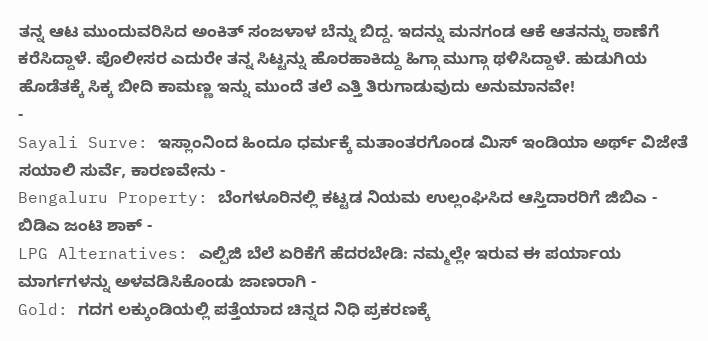ತನ್ನ ಆಟ ಮುಂದುವರಿಸಿದ ಅಂಕಿತ್ ಸಂಜಳಾಳ ಬೆನ್ನು ಬಿದ್ದ. ಇದನ್ನು ಮನಗಂಡ ಆಕೆ ಆತನನ್ನು ಠಾಣೆಗೆ ಕರೆಸಿದ್ದಾಳೆ. ಪೊಲೀಸರ ಎದುರೇ ತನ್ನ ಸಿಟ್ಟನ್ನು ಹೊರಹಾಕಿದ್ದು ಹಿಗ್ಗಾ ಮುಗ್ಗಾ ಥಳಿಸಿದ್ದಾಳೆ. ಹುಡುಗಿಯ ಹೊಡೆತಕ್ಕೆ ಸಿಕ್ಕ ಬೀದಿ ಕಾಮಣ್ಣ ಇನ್ನು ಮುಂದೆ ತಲೆ ಎತ್ತಿ ತಿರುಗಾಡುವುದು ಅನುಮಾನವೇ!
-
Sayali Surve: ಇಸ್ಲಾಂನಿಂದ ಹಿಂದೂ ಧರ್ಮಕ್ಕೆ ಮತಾಂತರಗೊಂಡ ಮಿಸ್ ಇಂಡಿಯಾ ಅರ್ಥ್ ವಿಜೇತೆ ಸಯಾಲಿ ಸುರ್ವೆ, ಕಾರಣವೇನು -
Bengaluru Property: ಬೆಂಗಳೂರಿನಲ್ಲಿ ಕಟ್ಟಡ ನಿಯಮ ಉಲ್ಲಂಘಿಸಿದ ಆಸ್ತಿದಾರರಿಗೆ ಜಿಬಿಎ - ಬಿಡಿಎ ಜಂಟಿ ಶಾಕ್ -
LPG Alternatives: ಎಲ್ಪಿಜಿ ಬೆಲೆ ಏರಿಕೆಗೆ ಹೆದರಬೇಡಿ: ನಮ್ಮಲ್ಲೇ ಇರುವ ಈ ಪರ್ಯಾಯ ಮಾರ್ಗಗಳನ್ನು ಅಳವಡಿಸಿಕೊಂಡು ಜಾಣರಾಗಿ -
Gold: ಗದಗ ಲಕ್ಕುಂಡಿಯಲ್ಲಿ ಪತ್ತೆಯಾದ ಚಿನ್ನದ ನಿಧಿ ಪ್ರಕರಣಕ್ಕೆ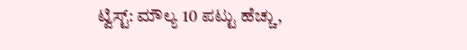ಟ್ವಿಸ್ಟ್: ಮೌಲ್ಯ 10 ಪಟ್ಟು ಹೆಚ್ಚು,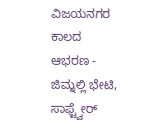ವಿಜಯನಗರ ಕಾಲದ ಆಭರಣ -
ಜಿಮ್ನಲ್ಲಿ ಭೇಟಿ, ಸಾಫ್ಟ್ವೇರ್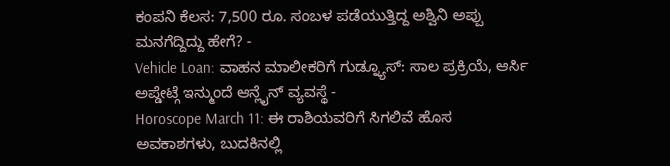ಕಂಪನಿ ಕೆಲಸ: 7,500 ರೂ. ಸಂಬಳ ಪಡೆಯುತ್ತಿದ್ದ ಅಶ್ವಿನಿ ಅಪ್ಪು ಮನಗೆದ್ದಿದ್ದು ಹೇಗೆ? -
Vehicle Loan: ವಾಹನ ಮಾಲೀಕರಿಗೆ ಗುಡ್ನ್ಯೂಸ್: ಸಾಲ ಪ್ರಕ್ರಿಯೆ, ಆರ್ಸಿ ಅಪ್ಡೇಟ್ಗೆ ಇನ್ಮುಂದೆ ಆನ್ಲೈನ್ ವ್ಯವಸ್ಥೆ -
Horoscope March 11: ಈ ರಾಶಿಯವರಿಗೆ ಸಿಗಲಿವೆ ಹೊಸ ಅವಕಾಶಗಳು, ಬುದಕಿನಲ್ಲಿ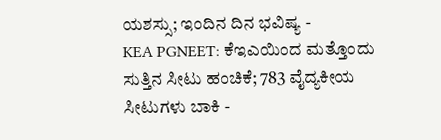ಯಶಸ್ಸು; ಇಂದಿನ ದಿನ ಭವಿಷ್ಯ -
KEA PGNEET: ಕೆಇಎಯಿಂದ ಮತ್ತೊಂದು ಸುತ್ತಿನ ಸೀಟು ಹಂಚಿಕೆ; 783 ವೈದ್ಯಕೀಯ ಸೀಟುಗಳು ಬಾಕಿ -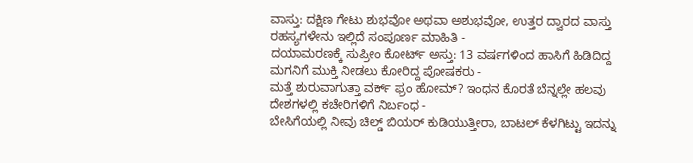ವಾಸ್ತು: ದಕ್ಷಿಣ ಗೇಟು ಶುಭವೋ ಅಥವಾ ಅಶುಭವೋ, ಉತ್ತರ ದ್ವಾರದ ವಾಸ್ತು ರಹಸ್ಯಗಳೇನು ಇಲ್ಲಿದೆ ಸಂಪೂರ್ಣ ಮಾಹಿತಿ -
ದಯಾಮರಣಕ್ಕೆ ಸುಪ್ರೀಂ ಕೋರ್ಟ್ ಅಸ್ತು: 13 ವರ್ಷಗಳಿಂದ ಹಾಸಿಗೆ ಹಿಡಿದಿದ್ದ ಮಗನಿಗೆ ಮುಕ್ತಿ ನೀಡಲು ಕೋರಿದ್ದ ಪೋಷಕರು -
ಮತ್ತೆ ಶುರುವಾಗುತ್ತಾ ವರ್ಕ್ ಫ್ರಂ ಹೋಮ್? ಇಂಧನ ಕೊರತೆ ಬೆನ್ನಲ್ಲೇ ಹಲವು ದೇಶಗಳಲ್ಲಿ ಕಚೇರಿಗಳಿಗೆ ನಿರ್ಬಂಧ -
ಬೇಸಿಗೆಯಲ್ಲಿ ನೀವು ಚಿಲ್ಡ್ ಬಿಯರ್ ಕುಡಿಯುತ್ತೀರಾ, ಬಾಟಲ್ ಕೆಳಗಿಟ್ಟು ಇದನ್ನು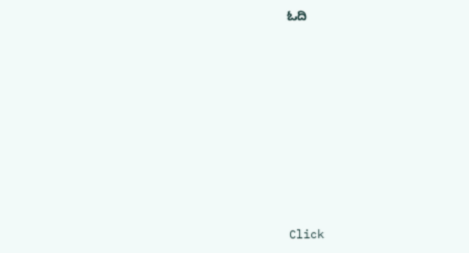ಓದಿ












Click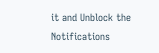it and Unblock the Notifications